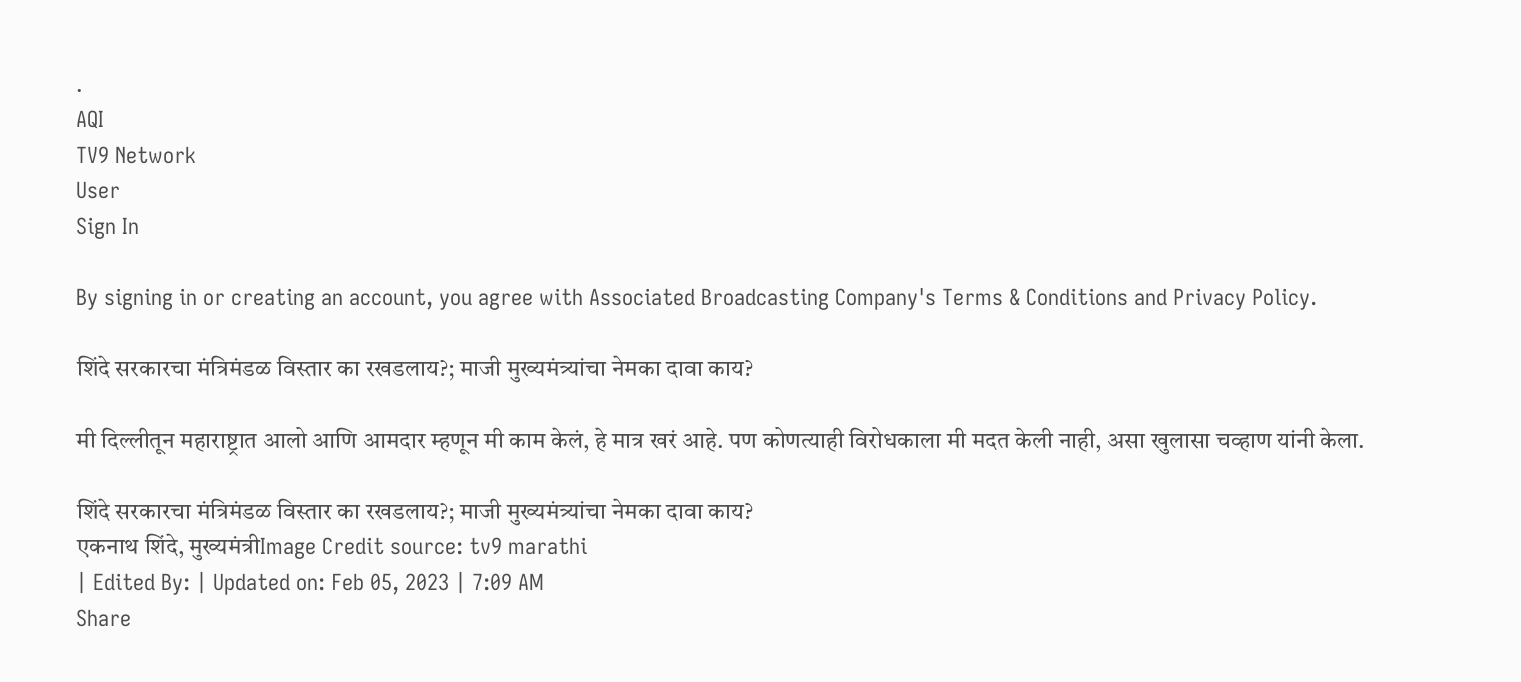.
AQI
TV9 Network
User
Sign In

By signing in or creating an account, you agree with Associated Broadcasting Company's Terms & Conditions and Privacy Policy.

शिंदे सरकारचा मंत्रिमंडळ विस्तार का रखडलाय?; माजी मुख्यमंत्र्यांचा नेमका दावा काय?

मी दिल्लीतून महाराष्ट्रात आलो आणि आमदार म्हणून मी काम केलं, हे मात्र खरं आहे. पण कोणत्याही विरोधकाला मी मदत केली नाही, असा खुलासा चव्हाण यांनी केला.

शिंदे सरकारचा मंत्रिमंडळ विस्तार का रखडलाय?; माजी मुख्यमंत्र्यांचा नेमका दावा काय?
एकनाथ शिंदे, मुख्यमंत्रीImage Credit source: tv9 marathi
| Edited By: | Updated on: Feb 05, 2023 | 7:09 AM
Share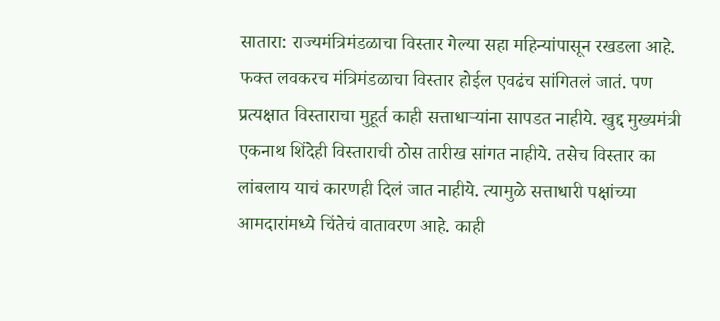सातारा: राज्यमंत्रिमंडळाचा विस्तार गेल्या सहा महिन्यांपासून रखडला आहे. फक्त लवकरच मंत्रिमंडळाचा विस्तार होईल एवढंच सांगितलं जातं. पण प्रत्यक्षात विस्ताराचा मुहूर्त काही सत्ताधाऱ्यांना सापडत नाहीये. खुद्द मुख्यमंत्री एकनाथ शिंदेही विस्ताराची ठोस तारीख सांगत नाहीये. तसेच विस्तार का लांबलाय याचं कारणही दिलं जात नाहीये. त्यामुळे सत्ताधारी पक्षांच्या आमदारांमध्ये चिंतेचं वातावरण आहे. काही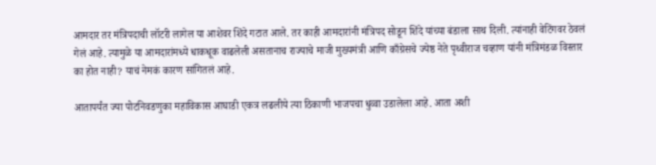आमदार तर मंत्रिपदाची लॉटरी लागेल या आशेवर शिंदे गटात आले. तर काही आमदारांनी मंत्रिपद सोडून शिंदे यांच्या बंडाला साथ दिली. त्यांनाही वेटिंगवर ठेवलं गेलं आहे. त्यामुळे या आमदारांमध्ये धाकधूक वाढलेली असतानाच राज्याचे माजी मुख्यमंत्री आणि काँग्रेसचे ज्येष्ठ नेते पृथ्वीराज चव्हाण यांनी मंत्रिमंडळ विस्तार का होत नाही? याचं नेमकं कारण सांगितलं आहे.

आतापर्यंत ज्या पोटनिवडणुका महाविकास आघाडी एकत्र लढलीये त्या ठिकाणी भाजपचा धुव्वा उडालेला आहे. आता अशी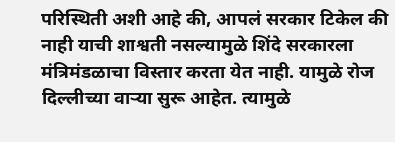परिस्थिती अशी आहे की, आपलं सरकार टिकेल की नाही याची शाश्वती नसल्यामुळे शिंदे सरकारला मंत्रिमंडळाचा विस्तार करता येत नाही. यामुळे रोज दिल्लीच्या वाऱ्या सुरू आहेत. त्यामुळे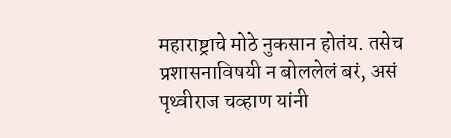महाराष्ट्राचे मोठे नुकसान होतंय. तसेच प्रशासनाविषयी न बोललेलं बरं, असं पृथ्वीराज चव्हाण यांनी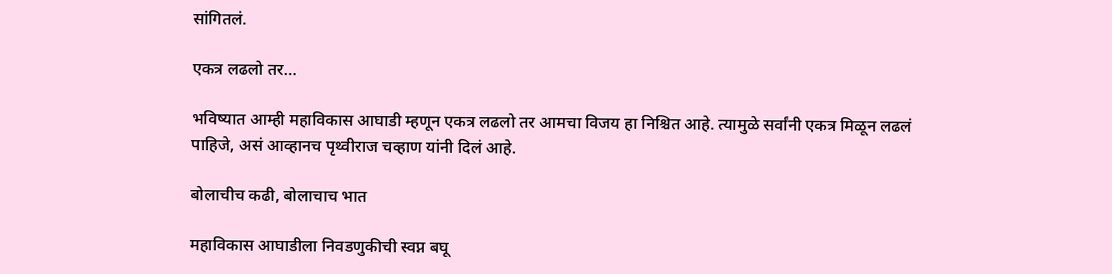सांगितलं.

एकत्र लढलो तर…

भविष्यात आम्ही महाविकास आघाडी म्हणून एकत्र लढलो तर आमचा विजय हा निश्चित आहे. त्यामुळे सर्वांनी एकत्र मिळून लढलं पाहिजे, असं आव्हानच पृथ्वीराज चव्हाण यांनी दिलं आहे.

बोलाचीच कढी, बोलाचाच भात

महाविकास आघाडीला निवडणुकीची स्वप्न बघू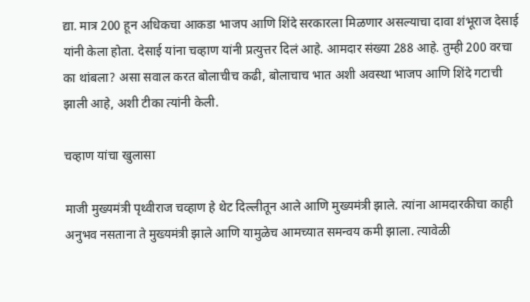द्या. मात्र 200 हून अधिकचा आकडा भाजप आणि शिंदे सरकारला मिळणार असल्याचा दावा शंभूराज देसाई यांनी केला होता. देसाई यांना चव्हाण यांनी प्रत्युत्तर दिलं आहे. आमदार संख्या 288 आहे. तुम्ही 200 वरचा का थांबला? असा सवाल करत बोलाचीच कढी, बोलाचाच भात अशी अवस्था भाजप आणि शिंदे गटाची झाली आहे, अशी टीका त्यांनी केली.

चव्हाण यांचा खुलासा

माजी मुख्यमंत्री पृथ्वीराज चव्हाण हे थेट दिल्लीतून आले आणि मुख्यमंत्री झाले. त्यांना आमदारकीचा काही अनुभव नसताना ते मुख्यमंत्री झाले आणि यामुळेच आमच्यात समन्वय कमी झाला. त्यावेळी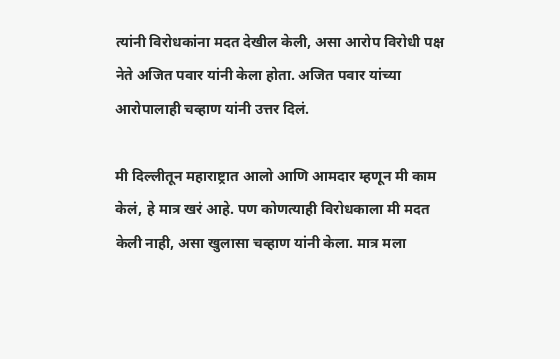त्यांनी विरोधकांना मदत देखील केली, असा आरोप विरोधी पक्ष नेते अजित पवार यांनी केला होता. अजित पवार यांच्या आरोपालाही चव्हाण यांनी उत्तर दिलं.

मी दिल्लीतून महाराष्ट्रात आलो आणि आमदार म्हणून मी काम केलं, हे मात्र खरं आहे. पण कोणत्याही विरोधकाला मी मदत केली नाही, असा खुलासा चव्हाण यांनी केला. मात्र मला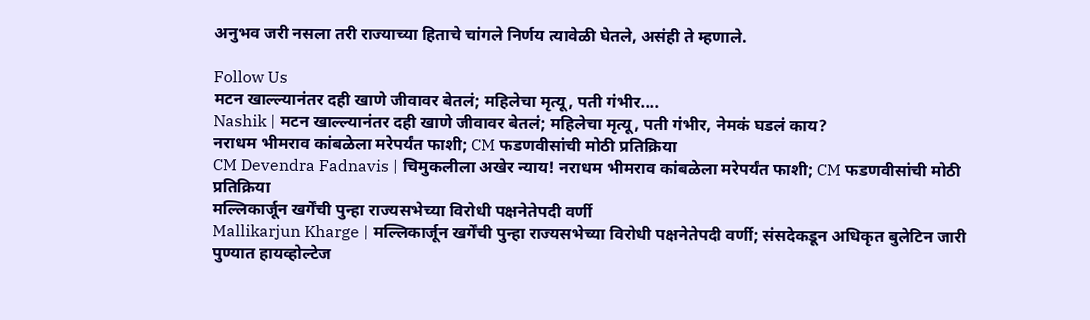अनुभव जरी नसला तरी राज्याच्या हिताचे चांगले निर्णय त्यावेळी घेतले, असंही ते म्हणाले.

Follow Us
मटन खाल्ल्यानंतर दही खाणे जीवावर बेतलं; महिलेचा मृत्यू, पती गंभीर....
Nashik | मटन खाल्ल्यानंतर दही खाणे जीवावर बेतलं; महिलेचा मृत्यू, पती गंभीर, नेमकं घडलं काय?
नराधम भीमराव कांबळेला मरेपर्यंत फाशी; CM फडणवीसांची मोठी प्रतिक्रिया
CM Devendra Fadnavis | चिमुकलीला अखेर न्याय! नराधम भीमराव कांबळेला मरेपर्यंत फाशी; CM फडणवीसांची मोठी प्रतिक्रिया
मल्लिकार्जून खर्गेंची पुन्हा राज्यसभेच्या विरोधी पक्षनेतेपदी वर्णी
Mallikarjun Kharge | मल्लिकार्जून खर्गेंची पुन्हा राज्यसभेच्या विरोधी पक्षनेतेपदी वर्णी; संसदेकडून अधिकृत बुलेटिन जारी
पुण्यात हायव्होल्टेज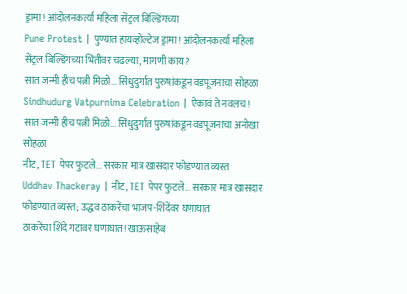ड्रामा! आंदोलनकर्त्या महिला सेंट्रल बिल्डिंगच्या
Pune Protest | पुण्यात हायव्होल्टेज ड्रामा! आंदोलनकर्त्या महिला सेंट्रल बिल्डिंगच्या भिंतीवर चढल्या, मागणी काय?
सात जन्मी हीच पत्नी मिळो... सिंधुदुर्गात पुरुषांकडून वडपूजनाचा सोहळा
Sindhudurg Vatpurnima Celebration | ऐकावं ते नवलच! सात जन्मी हीच पत्नी मिळो... सिंधुदुर्गात पुरुषांकडून वडपूजनाचा अनोखा सोहळा
नीट, TET पेपर फुटले... सरकार मात्र खासदार फोडण्यात व्यस्त
Uddhav Thackeray | नीट, TET पेपर फुटले... सरकार मात्र खासदार फोडण्यात व्यस्त; उद्धव ठाकरेंचा भाजप-शिंदेंवर घणाघात
ठाकरेंचा शिंदे गटावर घणाघात! खाऊसाहेब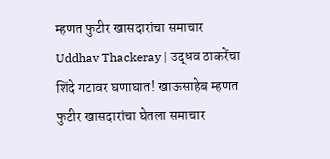म्हणत फुटीर खासदारांचा समाचार
Uddhav Thackeray | उद्धव ठाकरेंचा शिंदे गटावर घणाघात! खाऊसाहेब म्हणत फुटीर खासदारांचा घेतला समाचार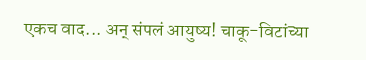एकच वाद... अन् संपलं आयुष्य! चाकू-विटांच्या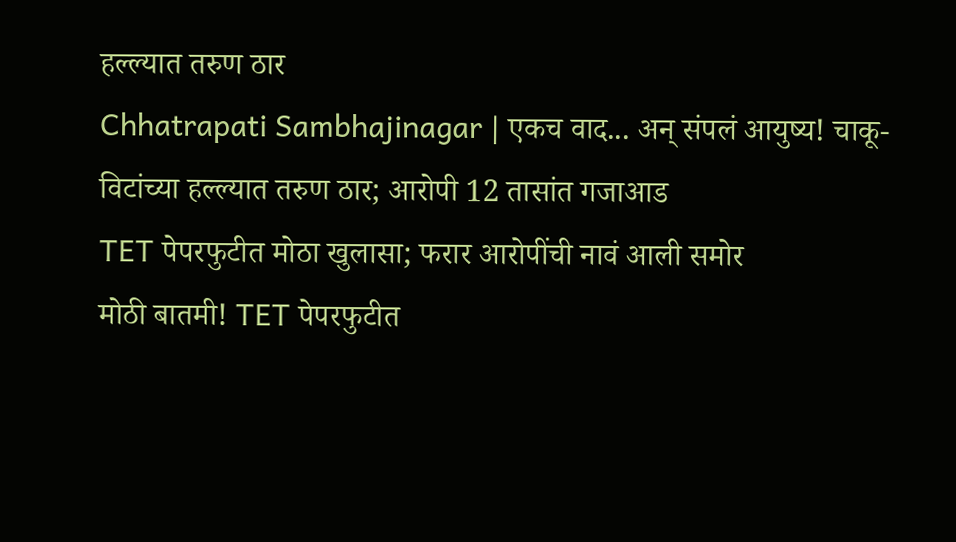हल्ल्यात तरुण ठार
Chhatrapati Sambhajinagar | एकच वाद... अन् संपलं आयुष्य! चाकू-विटांच्या हल्ल्यात तरुण ठार; आरोपी 12 तासांत गजाआड
TET पेपरफुटीत मोठा खुलासा; फरार आरोपींची नावं आली समोर
मोठी बातमी! TET पेपरफुटीत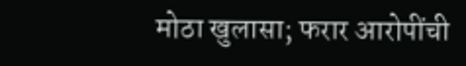मोठा खुलासा; फरार आरोपींची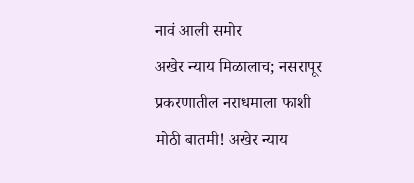नावं आली समोर
अखेर न्याय मिळालाच; नसरापूर प्रकरणातील नराधमाला फाशी
मोठी बातमी! अखेर न्याय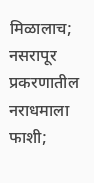मिळालाच; नसरापूर प्रकरणातील नराधमाला फाशी;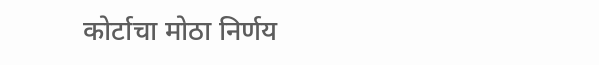कोर्टाचा मोठा निर्णय